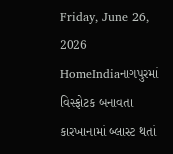Friday, June 26, 2026
HomeIndiaનાગપુરમાં વિસ્ફોટક બનાવતા કારખાનામાં બ્લાસ્ટ થતાં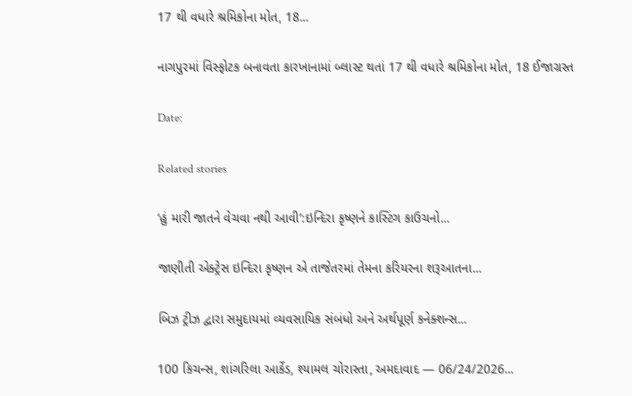17 થી વધારે શ્રમિકોના મોત, 18...

નાગપુરમાં વિસ્ફોટક બનાવતા કારખાનામાં બ્લાસ્ટ થતાં 17 થી વધારે શ્રમિકોના મોત, 18 ઈજાગ્રસ્ત

Date:

Related stories

‘હું મારી જાતને વેચવા નથી આવી’:ઇન્દિરા કૃષ્ણને કાસ્ટિંગ કાઉચનો...

જાણીતી એક્ટ્રેસ ઇન્દિરા કૃષ્ણન એ તાજેતરમાં તેમના કરિયરના શરૂઆતના...

બિઝ ટ્રીઝ દ્વારા સમુદાયમાં વ્યવસાયિક સંબંધો અને અર્થપૂર્ણ કનેક્શન્સ...

100 કિચન્સ, શાંગરિલા આર્કેડ, શ્યામલ ચોરાસ્તા, અમદાવાદ — 06/24/2026...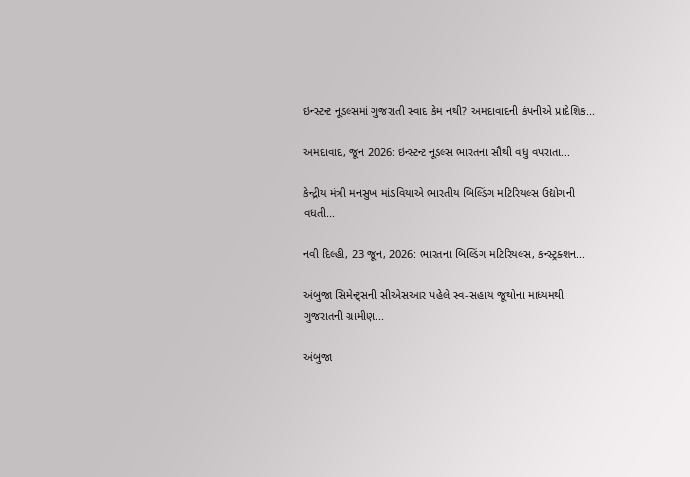ઇન્સ્ટન્ટ નૂડલ્સમાં ગુજરાતી સ્વાદ કેમ નથી? અમદાવાદની કંપનીએ પ્રાદેશિક...

અમદાવાદ, જૂન 2026: ઇન્સ્ટન્ટ નૂડલ્સ ભારતના સૌથી વધુ વપરાતા...

કેન્દ્રીય મંત્રી મનસુખ માંડવિયાએ ભારતીય બિલ્ડિંગ મટિરિયલ્સ ઉદ્યોગની વધતી...

નવી દિલ્હી, 23 જૂન, 2026: ભારતના બિલ્ડિંગ મટિરિયલ્સ, કન્સ્ટ્રક્શન...

અંબુજા સિમેન્ટ્સની સીએસઆર પહેલે સ્વ-સહાય જૂથોના માધ્યમથી ગુજરાતની ગ્રામીણ...

અંબુજા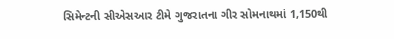સિમેન્ટની સીએસઆર ટીમે ગુજરાતના ગીર સોમનાથમાં 1,150થી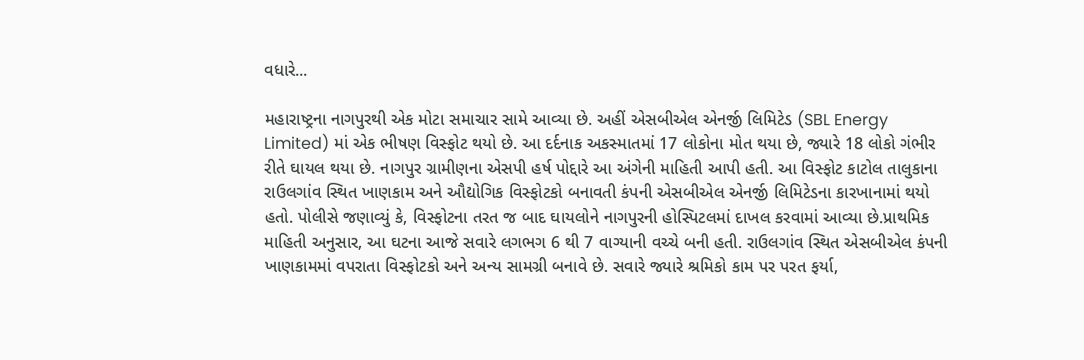વધારે...

મહારાષ્ટ્રના નાગપુરથી એક મોટા સમાચાર સામે આવ્યા છે. અહીં એસબીએલ એનર્જી લિમિટેડ (SBL Energy Limited) માં એક ભીષણ વિસ્ફોટ થયો છે. આ દર્દનાક અકસ્માતમાં 17 લોકોના મોત થયા છે, જ્યારે 18 લોકો ગંભીર રીતે ઘાયલ થયા છે. નાગપુર ગ્રામીણના એસપી હર્ષ પોદ્દારે આ અંગેની માહિતી આપી હતી. આ વિસ્ફોટ કાટોલ તાલુકાના રાઉલગાંવ સ્થિત ખાણકામ અને ઔદ્યોગિક વિસ્ફોટકો બનાવતી કંપની એસબીએલ એનર્જી લિમિટેડના કારખાનામાં થયો હતો. પોલીસે જણાવ્યું કે, વિસ્ફોટના તરત જ બાદ ઘાયલોને નાગપુરની હોસ્પિટલમાં દાખલ કરવામાં આવ્યા છે.પ્રાથમિક માહિતી અનુસાર, આ ઘટના આજે સવારે લગભગ 6 થી 7 વાગ્યાની વચ્ચે બની હતી. રાઉલગાંવ સ્થિત એસબીએલ કંપની ખાણકામમાં વપરાતા વિસ્ફોટકો અને અન્ય સામગ્રી બનાવે છે. સવારે જ્યારે શ્રમિકો કામ પર પરત ફર્યા,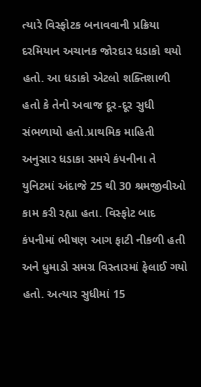ત્યારે વિસ્ફોટક બનાવવાની પ્રક્રિયા દરમિયાન અચાનક જોરદાર ધડાકો થયો હતો. આ ધડાકો એટલો શક્તિશાળી હતો કે તેનો અવાજ દૂર-દૂર સુધી સંભળાયો હતો.પ્રાથમિક માહિતી અનુસાર ધડાકા સમયે કંપનીના તે યુનિટમાં અંદાજે 25 થી 30 શ્રમજીવીઓ કામ કરી રહ્યા હતા. વિસ્ફોટ બાદ કંપનીમાં ભીષણ આગ ફાટી નીકળી હતી અને ધુમાડો સમગ્ર વિસ્તારમાં ફેલાઈ ગયો હતો. અત્યાર સુધીમાં 15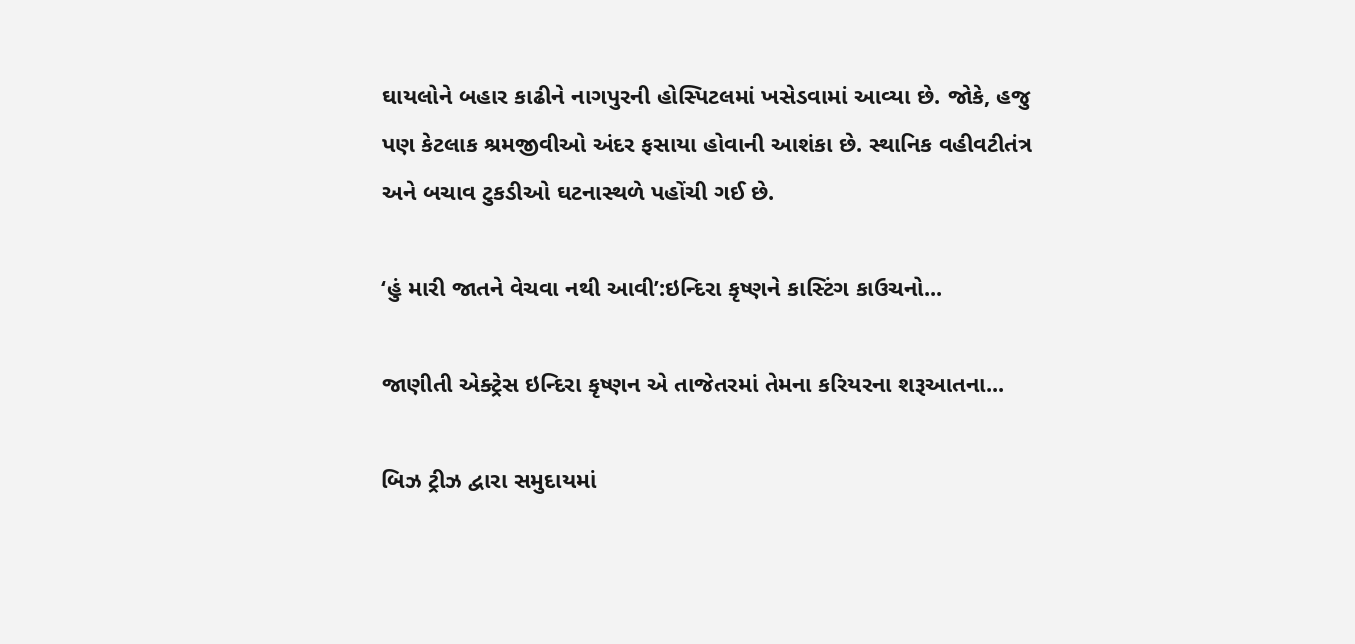ઘાયલોને બહાર કાઢીને નાગપુરની હોસ્પિટલમાં ખસેડવામાં આવ્યા છે. જોકે, હજુ પણ કેટલાક શ્રમજીવીઓ અંદર ફસાયા હોવાની આશંકા છે. સ્થાનિક વહીવટીતંત્ર અને બચાવ ટુકડીઓ ઘટનાસ્થળે પહોંચી ગઈ છે.

‘હું મારી જાતને વેચવા નથી આવી’:ઇન્દિરા કૃષ્ણને કાસ્ટિંગ કાઉચનો...

જાણીતી એક્ટ્રેસ ઇન્દિરા કૃષ્ણન એ તાજેતરમાં તેમના કરિયરના શરૂઆતના...

બિઝ ટ્રીઝ દ્વારા સમુદાયમાં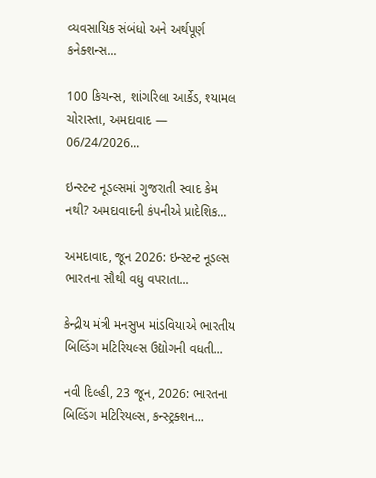વ્યવસાયિક સંબંધો અને અર્થપૂર્ણ કનેક્શન્સ...

100 કિચન્સ, શાંગરિલા આર્કેડ, શ્યામલ ચોરાસ્તા, અમદાવાદ — 06/24/2026...

ઇન્સ્ટન્ટ નૂડલ્સમાં ગુજરાતી સ્વાદ કેમ નથી? અમદાવાદની કંપનીએ પ્રાદેશિક...

અમદાવાદ, જૂન 2026: ઇન્સ્ટન્ટ નૂડલ્સ ભારતના સૌથી વધુ વપરાતા...

કેન્દ્રીય મંત્રી મનસુખ માંડવિયાએ ભારતીય બિલ્ડિંગ મટિરિયલ્સ ઉદ્યોગની વધતી...

નવી દિલ્હી, 23 જૂન, 2026: ભારતના બિલ્ડિંગ મટિરિયલ્સ, કન્સ્ટ્રક્શન...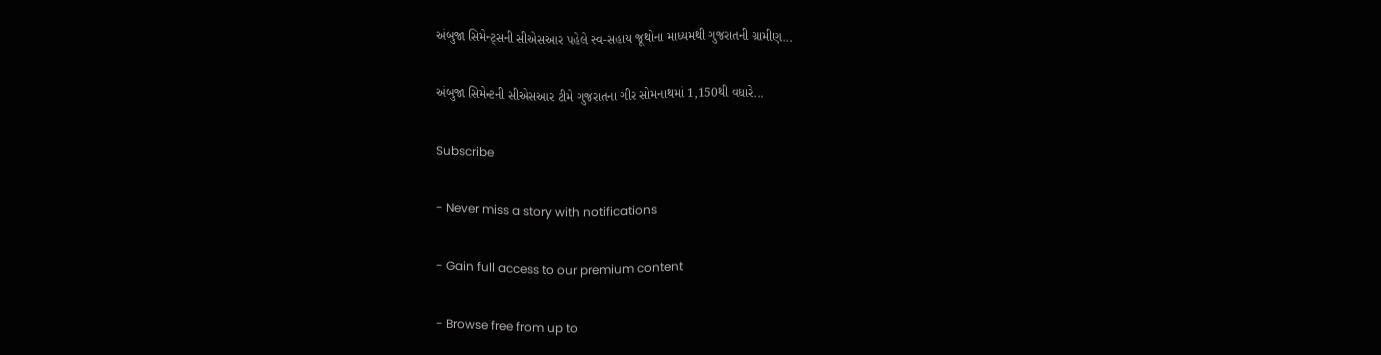અંબુજા સિમેન્ટ્સની સીએસઆર પહેલે સ્વ-સહાય જૂથોના માધ્યમથી ગુજરાતની ગ્રામીણ...

અંબુજા સિમેન્ટની સીએસઆર ટીમે ગુજરાતના ગીર સોમનાથમાં 1,150થી વધારે...

Subscribe

- Never miss a story with notifications

- Gain full access to our premium content

- Browse free from up to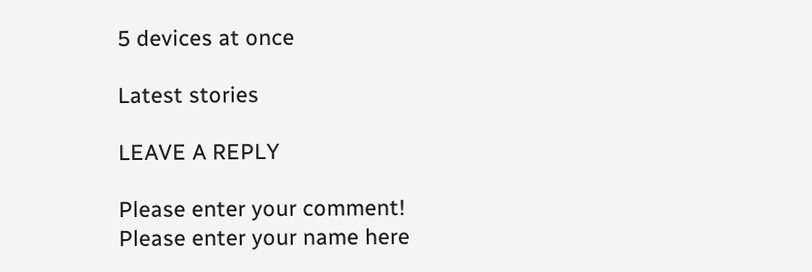5 devices at once

Latest stories

LEAVE A REPLY

Please enter your comment!
Please enter your name here